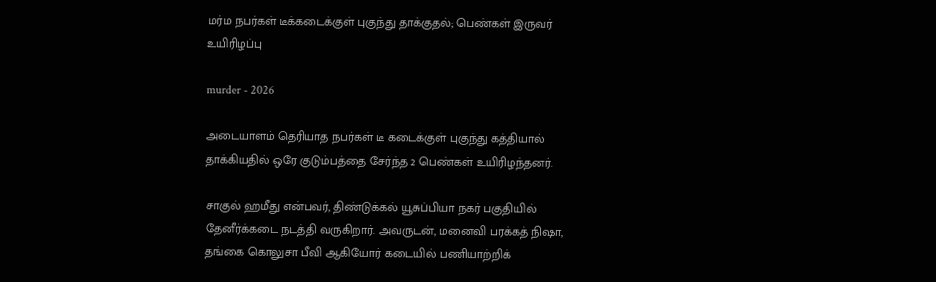மர்ம நபர்கள் டீக்கடைக்குள் புகுந்து தாக்குதல்; பெண்கள் இருவர் உயிரிழப்பு

murder - 2026

அடையாளம் தெரியாத நபர்கள் டீ கடைக்குள் புகுந்து கத்தியால் தாக்கியதில் ஒரே குடும்பத்தை சேர்ந்த 2 பெண்கள் உயிரிழந்தனர்.

சாகுல் ஹமீது என்பவர், திண்டுக்கல் யூசுப்பியா நகர் பகுதியில் தேனீர்க்கடை நடத்தி வருகிறார். அவருடன், மனைவி பரக்கத் நிஷா, தங்கை கொலுசா பீவி ஆகியோர் கடையில் பணியாற்றிக்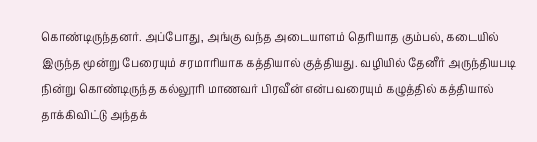கொண்டிருந்தனர். அப்போது, அங்கு வந்த அடையாளம் தெரியாத கும்பல், கடையில் இருந்த மூன்று பேரையும் சரமாரியாக கத்தியால் குத்தியது. வழியில் தேனீர் அருந்தியபடி நின்று கொண்டிருந்த கல்லூரி மாணவர் பிரவீன் என்பவரையும் கழுத்தில் கத்தியால் தாக்கிவிட்டு அந்தக்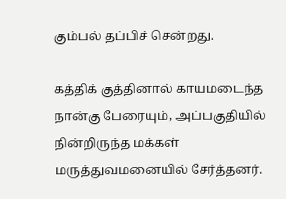கும்பல் தப்பிச் சென்றது.

கத்திக் குத்தினால் காயமடைந்த நான்கு பேரையும், அப்பகுதியில் நின்றிருந்த மக்கள் மருத்துவமனையில் சேர்த்தனர்.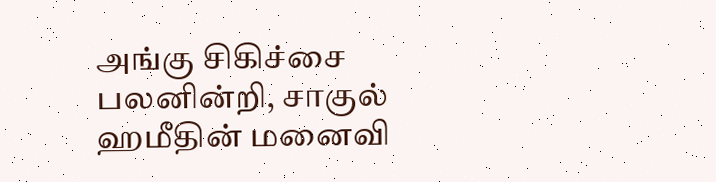அங்கு சிகிச்சை பலனின்றி, சாகுல் ஹமீதின் மனைவி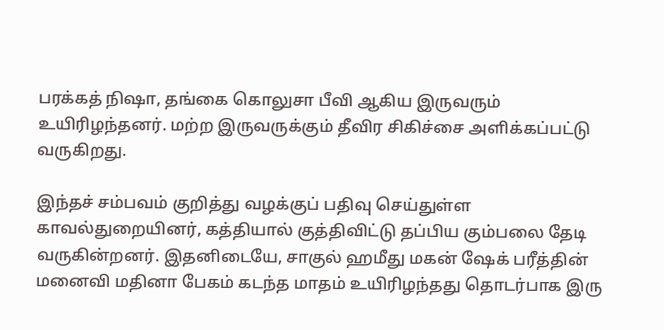பரக்கத் நிஷா, தங்கை கொலுசா பீவி ஆகிய இருவரும் உயிரிழந்தனர். மற்ற இருவருக்கும் தீவிர சிகிச்சை அளிக்கப்பட்டு வருகிறது.

இந்தச் சம்பவம் குறித்து வழக்குப் பதிவு செய்துள்ள காவல்துறையினர், கத்தியால் குத்திவிட்டு தப்பிய கும்பலை தேடி வருகின்றனர். இதனிடையே, சாகுல் ஹமீது மகன் ஷேக் பரீத்தின் மனைவி மதினா பேகம் கடந்த மாதம் உயிரிழந்தது தொடர்பாக இரு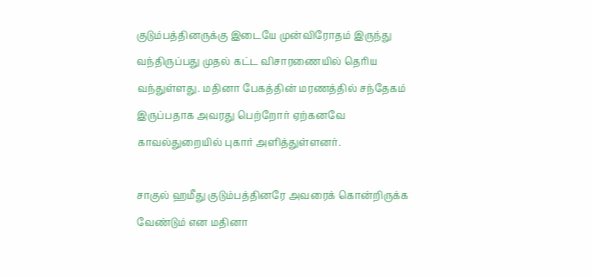குடும்பத்தினருக்கு இடையே முன்விரோதம் இருந்து வந்திருப்பது முதல் கட்ட விசாரணையில் தெரிய வந்துள்ளது. மதினா பேகத்தின் மரணத்தில் சந்தேகம் இருப்பதாக அவரது பெற்றோர் ஏற்கனவே காவல்துறையில் புகார் அளித்துள்ளனர்.

சாகுல் ஹமீது குடும்பத்தினரே அவரைக் கொன்றிருக்க வேண்டும் என மதினா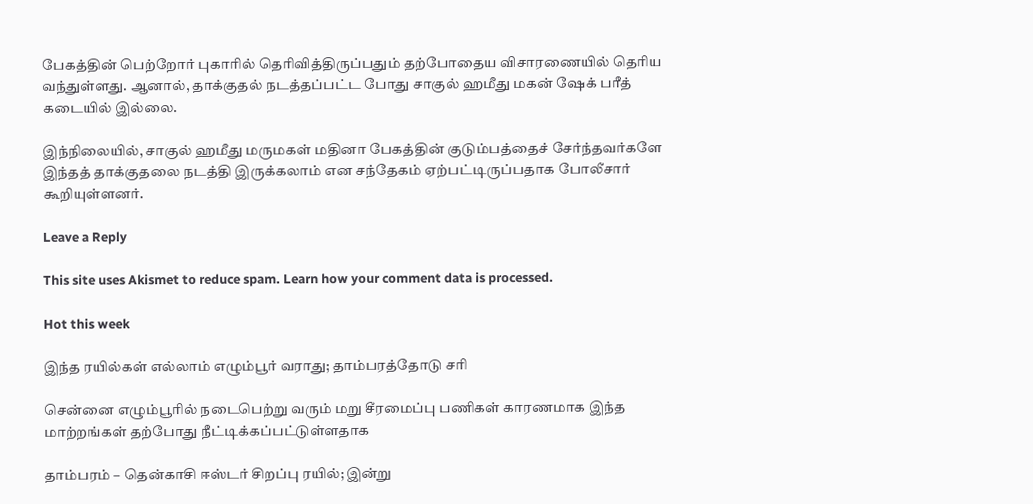பேகத்தின் பெற்றோர் புகாரில் தெரிவித்திருப்பதும் தற்போதைய விசாரணையில் தெரிய வந்துள்ளது. ஆனால், தாக்குதல் நடத்தப்பட்ட போது சாகுல் ஹமீது மகன் ஷேக் பரீத் கடையில் இல்லை.

இந்நிலையில், சாகுல் ஹமீது மருமகள் மதினா பேகத்தின் குடும்பத்தைச் சேர்ந்தவர்களே இந்தத் தாக்குதலை நடத்தி இருக்கலாம் என சந்தேகம் ஏற்பட்டிருப்பதாக போலீசார் கூறியுள்ளனர்.

Leave a Reply

This site uses Akismet to reduce spam. Learn how your comment data is processed.

Hot this week

இந்த ரயில்கள் எல்லாம் எழும்பூர் வராது; தாம்பரத்தோடு சரி

சென்னை எழும்பூரில் நடைபெற்று வரும் மறு சீரமைப்பு பணிகள் காரணமாக இந்த மாற்றங்கள் தற்போது நீட்டிக்கப்பட்டுள்ளதாக‌

தாம்பரம் – தென்காசி ஈஸ்டர் சிறப்பு ரயில்; இன்று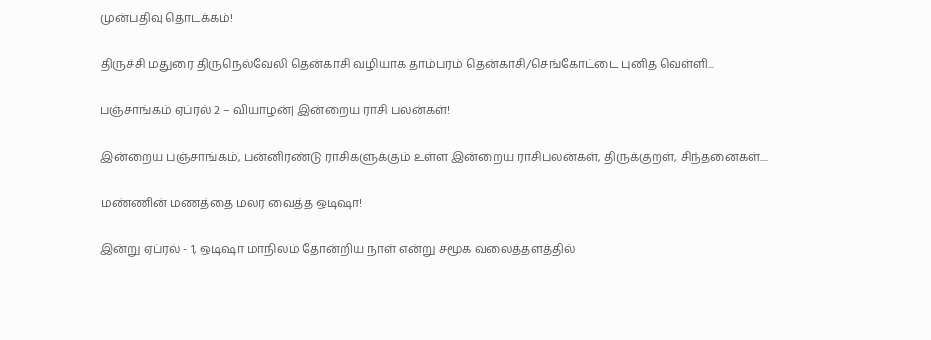முன்பதிவு தொடக்கம்!

திருச்சி மதுரை திருநெல்வேலி தென்காசி வழியாக தாம்பரம் தென்காசி/செங்கோட்டை புனித வெள்ளி...

பஞ்சாங்கம் ஏப்ரல் 2 – வியாழன்| இன்றைய ராசி பலன்கள்!

இன்றைய பஞ்சாங்கம், பன்னிரண்டு ராசிகளுக்கும் உள்ள இன்றைய ராசிபலன்கள், திருக்குறள், சிந்தனைகள்....

மண்ணின் மணத்தை மலர வைத்த ஒடிஷா!

இன்று ஏப்ரல் - 1, ஒடிஷா மாநிலம் தோன்றிய நாள் என்று சமூக வலைத்தளத்தில்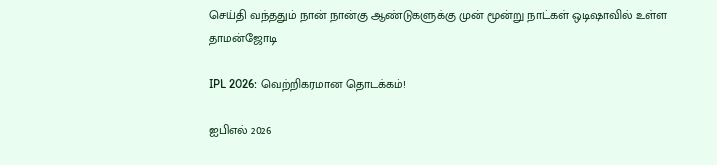செய்தி வந்ததும் நான் நான்கு ஆண்டுகளுக்கு முன் மூன்று நாட்கள் ஒடிஷாவில் உள்ள தாமன்ஜோடி

IPL 2026: வெற்றிகரமான தொடக்கம்!

ஐபிஎல் 2026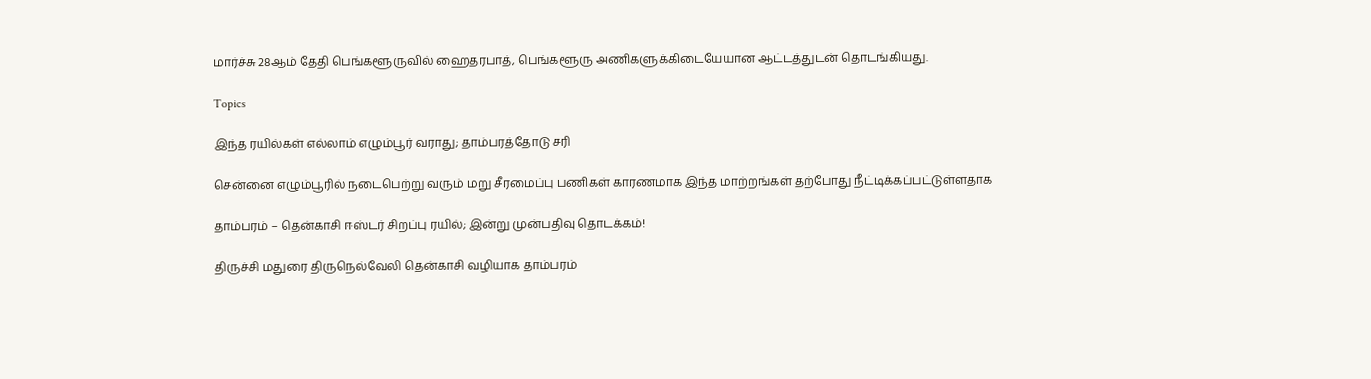மார்ச்சு 28ஆம் தேதி பெங்களூருவில் ஹைதரபாத், பெங்களூரு அணிகளுக்கிடையேயான ஆட்டத்துடன் தொடங்கியது.

Topics

இந்த ரயில்கள் எல்லாம் எழும்பூர் வராது; தாம்பரத்தோடு சரி

சென்னை எழும்பூரில் நடைபெற்று வரும் மறு சீரமைப்பு பணிகள் காரணமாக இந்த மாற்றங்கள் தற்போது நீட்டிக்கப்பட்டுள்ளதாக‌

தாம்பரம் – தென்காசி ஈஸ்டர் சிறப்பு ரயில்; இன்று முன்பதிவு தொடக்கம்!

திருச்சி மதுரை திருநெல்வேலி தென்காசி வழியாக தாம்பரம்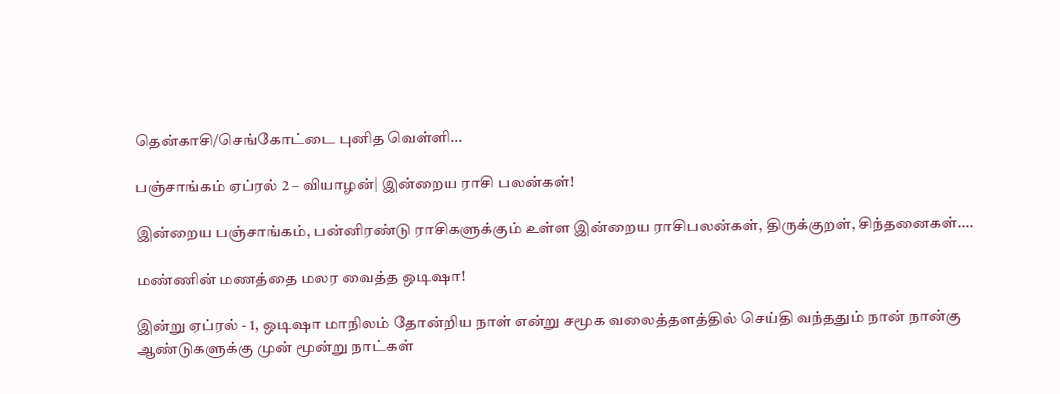தென்காசி/செங்கோட்டை புனித வெள்ளி...

பஞ்சாங்கம் ஏப்ரல் 2 – வியாழன்| இன்றைய ராசி பலன்கள்!

இன்றைய பஞ்சாங்கம், பன்னிரண்டு ராசிகளுக்கும் உள்ள இன்றைய ராசிபலன்கள், திருக்குறள், சிந்தனைகள்....

மண்ணின் மணத்தை மலர வைத்த ஒடிஷா!

இன்று ஏப்ரல் - 1, ஒடிஷா மாநிலம் தோன்றிய நாள் என்று சமூக வலைத்தளத்தில் செய்தி வந்ததும் நான் நான்கு ஆண்டுகளுக்கு முன் மூன்று நாட்கள்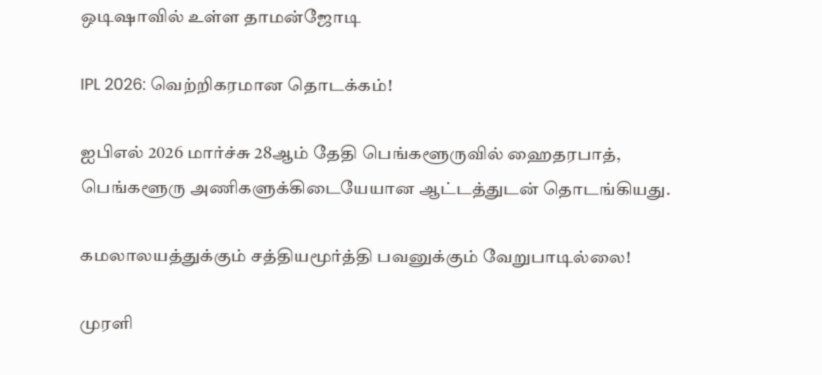ஒடிஷாவில் உள்ள தாமன்ஜோடி

IPL 2026: வெற்றிகரமான தொடக்கம்!

ஐபிஎல் 2026 மார்ச்சு 28ஆம் தேதி பெங்களூருவில் ஹைதரபாத், பெங்களூரு அணிகளுக்கிடையேயான ஆட்டத்துடன் தொடங்கியது.

கமலாலயத்துக்கும் சத்தியமூர்த்தி பவனுக்கும் வேறுபாடில்லை!

முரளி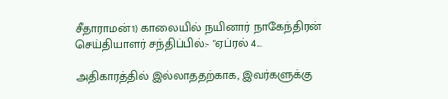சீதாராமன்1) காலையில் நயினார் நாகேந்திரன் செய்தியாளர் சந்திப்பில்:- "ஏப்ரல் 4...

அதிகாரத்தில் இல்லாததற்காக, இவர்களுக்கு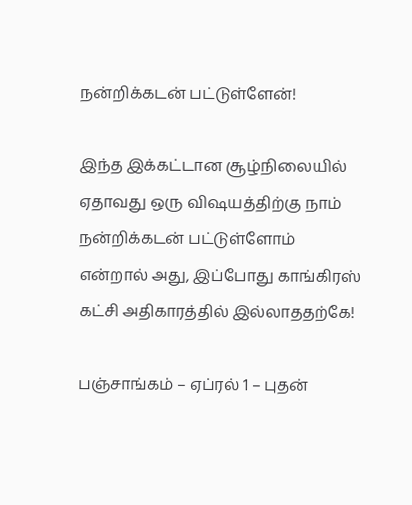நன்றிக்கடன் பட்டுள்ளேன்!

இந்த இக்கட்டான சூழ்நிலையில் ஏதாவது ஒரு விஷயத்திற்கு நாம் நன்றிக்கடன் பட்டுள்ளோம் என்றால் அது, இப்போது காங்கிரஸ் கட்சி அதிகாரத்தில் இல்லாததற்கே!

பஞ்சாங்கம் – ஏப்ரல் 1 – புதன்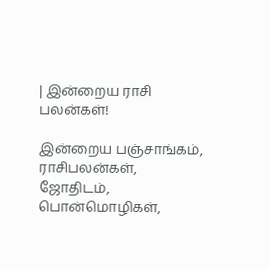| இன்றைய ராசி பலன்கள்!

இன்றைய பஞ்சாங்கம், ராசிபலன்கள், ஜோதிடம், பொன்மொழிகள்,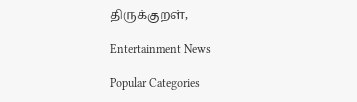திருக்குறள்,

Entertainment News

Popular Categories